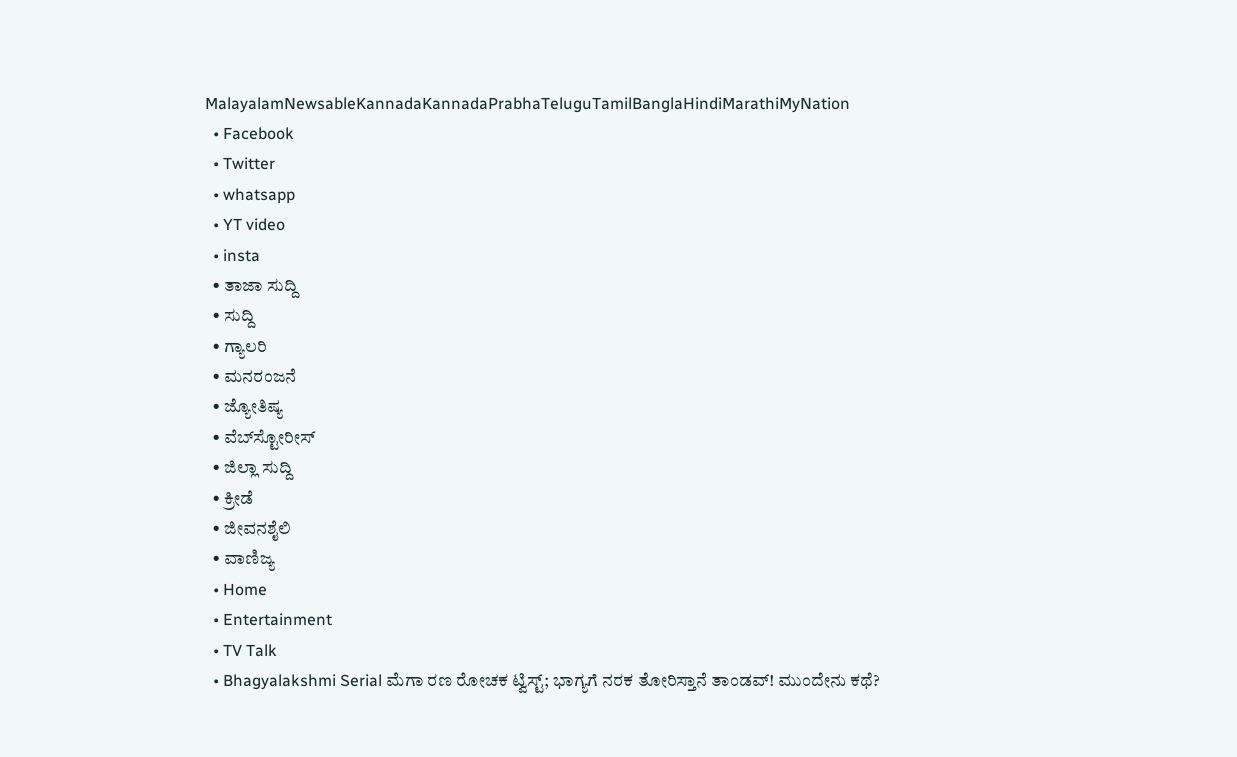MalayalamNewsableKannadaKannadaPrabhaTeluguTamilBanglaHindiMarathiMyNation
  • Facebook
  • Twitter
  • whatsapp
  • YT video
  • insta
  • ತಾಜಾ ಸುದ್ದಿ
  • ಸುದ್ದಿ
  • ಗ್ಯಾಲರಿ
  • ಮನರಂಜನೆ
  • ಜ್ಯೋತಿಷ್ಯ
  • ವೆಬ್‌ಸ್ಟೋರೀಸ್
  • ಜಿಲ್ಲಾ ಸುದ್ದಿ
  • ಕ್ರೀಡೆ
  • ಜೀವನಶೈಲಿ
  • ವಾಣಿಜ್ಯ
  • Home
  • Entertainment
  • TV Talk
  • Bhagyalakshmi Serial ಮೆಗಾ ರಣ ರೋಚಕ ಟ್ವಿಸ್ಟ್; ಭಾಗ್ಯಗೆ ನರಕ ತೋರಿಸ್ತಾನೆ ತಾಂಡವ್! ಮುಂದೇನು ಕಥೆ?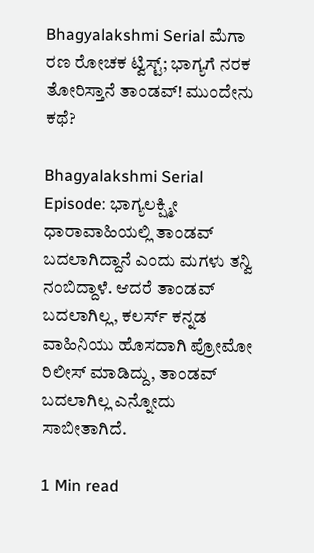Bhagyalakshmi Serial ಮೆಗಾ ರಣ ರೋಚಕ ಟ್ವಿಸ್ಟ್; ಭಾಗ್ಯಗೆ ನರಕ ತೋರಿಸ್ತಾನೆ ತಾಂಡವ್! ಮುಂದೇನು ಕಥೆ?

Bhagyalakshmi Serial Episode: ಭಾಗ್ಯಲಕ್ಷ್ಮೀ ಧಾರಾವಾಹಿಯಲ್ಲಿ ತಾಂಡವ್‌ ಬದಲಾಗಿದ್ದಾನೆ ಎಂದು ಮಗಳು ತನ್ವಿ ನಂಬಿದ್ದಾಳೆ. ಆದರೆ ತಾಂಡವ್‌ ಬದಲಾಗಿಲ್ಲ, ಕಲರ್ಸ್‌ ಕನ್ನಡ ವಾಹಿನಿಯು ಹೊಸದಾಗಿ ಪ್ರೋಮೋ ರಿಲೀಸ್‌ ಮಾಡಿದ್ದು, ತಾಂಡವ್‌ ಬದಲಾಗಿಲ್ಲ ಎನ್ನೋದು ಸಾಬೀತಾಗಿದೆ.

1 Min read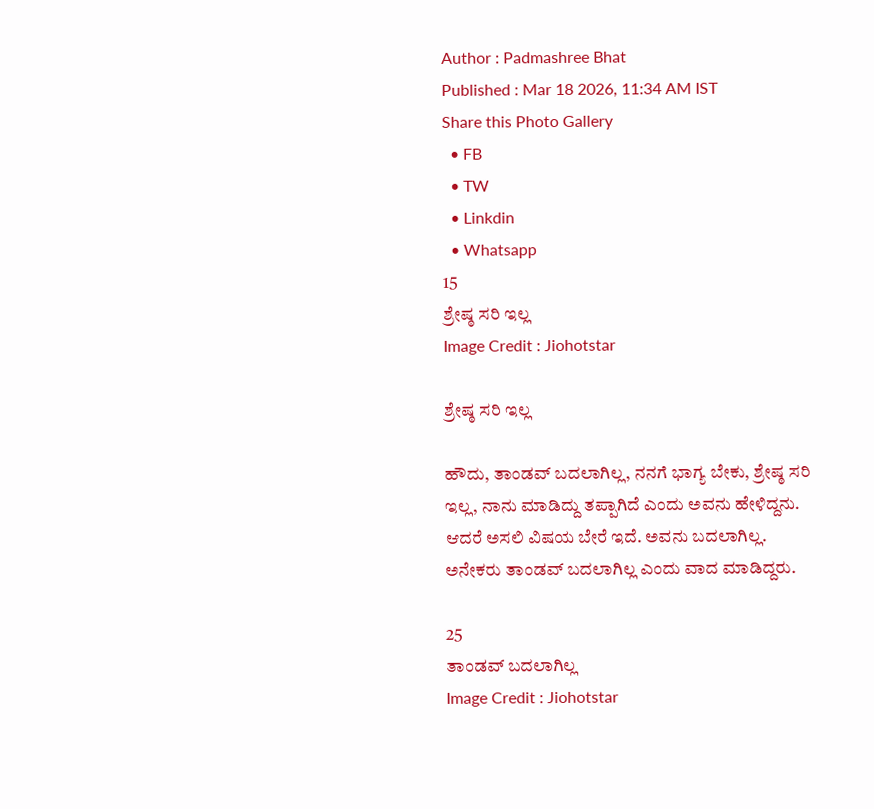Author : Padmashree Bhat
Published : Mar 18 2026, 11:34 AM IST
Share this Photo Gallery
  • FB
  • TW
  • Linkdin
  • Whatsapp
15
ಶ್ರೇಷ್ಠ ಸರಿ ಇಲ್ಲ
Image Credit : Jiohotstar

ಶ್ರೇಷ್ಠ ಸರಿ ಇಲ್ಲ

ಹೌದು, ತಾಂಡವ್‌ ಬದಲಾಗಿಲ್ಲ, ನನಗೆ ಭಾಗ್ಯ ಬೇಕು, ಶ್ರೇಷ್ಠ ಸರಿ ಇಲ್ಲ, ನಾನು ಮಾಡಿದ್ದು ತಪ್ಪಾಗಿದೆ ಎಂದು ಅವನು ಹೇಳಿದ್ದನು. ಆದರೆ ಅಸಲಿ ವಿಷಯ ಬೇರೆ ಇದೆ. ಅವನು ಬದಲಾಗಿಲ್ಲ. ಅನೇಕರು ತಾಂಡವ್‌ ಬದಲಾಗಿಲ್ಲ ಎಂದು ವಾದ ಮಾಡಿದ್ದರು.

25
ತಾಂಡವ್‌ ಬದಲಾಗಿಲ್ಲ
Image Credit : Jiohotstar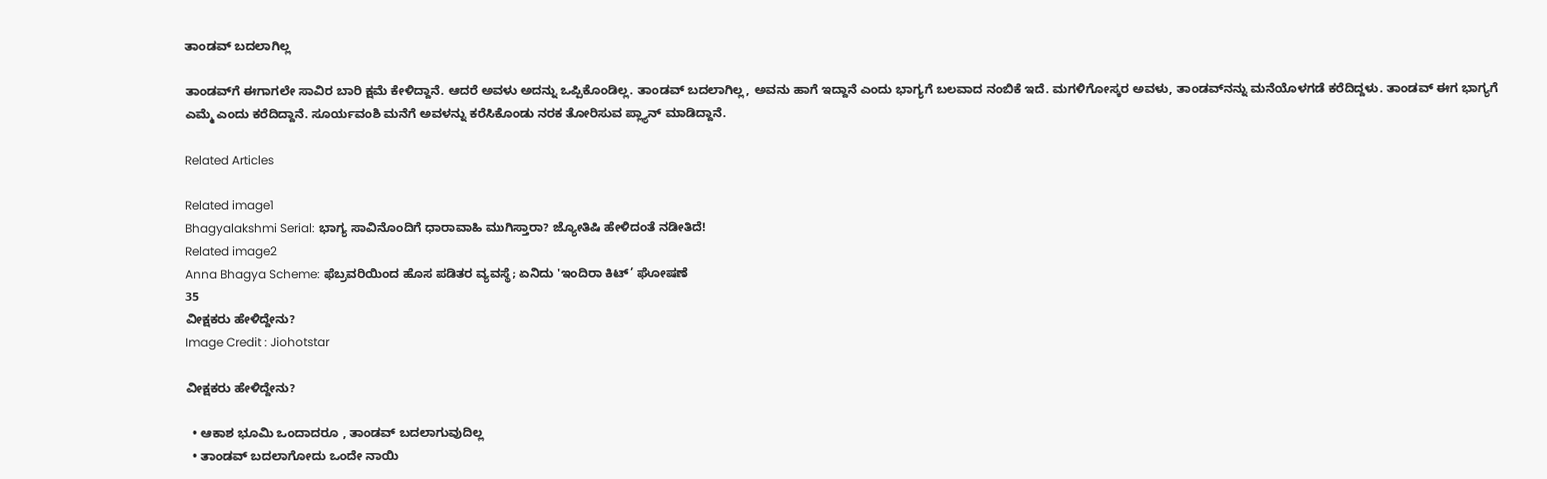ತಾಂಡವ್‌ ಬದಲಾಗಿಲ್ಲ

ತಾಂಡವ್‌ಗೆ ಈಗಾಗಲೇ ಸಾವಿರ ಬಾರಿ ಕ್ಷಮೆ ಕೇಳಿದ್ದಾನೆ. ಆದರೆ ಅವಳು ಅದನ್ನು ಒಪ್ಪಿಕೊಂಡಿಲ್ಲ. ತಾಂಡವ್‌ ಬದಲಾಗಿಲ್ಲ, ಅವನು ಹಾಗೆ ಇದ್ದಾನೆ ಎಂದು ಭಾಗ್ಯಗೆ ಬಲವಾದ ನಂಬಿಕೆ ಇದೆ. ಮಗಳಿಗೋಸ್ಕರ ಅವಳು, ತಾಂಡವ್‌ನನ್ನು ಮನೆಯೊಳಗಡೆ ಕರೆದಿದ್ದಳು. ತಾಂಡವ್‌ ಈಗ ಭಾಗ್ಯಗೆ ಎಮ್ಮೆ ಎಂದು ಕರೆದಿದ್ದಾನೆ. ಸೂರ್ಯವಂಶಿ ಮನೆಗೆ ಅವಳನ್ನು ಕರೆಸಿಕೊಂಡು ನರಕ ತೋರಿಸುವ ಪ್ಲ್ಯಾನ್‌ ಮಾಡಿದ್ದಾನೆ.

Related Articles

Related image1
Bhagyalakshmi Serial: ಭಾಗ್ಯ ಸಾವಿನೊಂದಿಗೆ ಧಾರಾವಾಹಿ ಮುಗಿಸ್ತಾರಾ? ಜ್ಯೋತಿಷಿ ಹೇಳಿದಂತೆ ನಡೀತಿದೆ!
Related image2
Anna Bhagya Scheme: ಫೆಬ್ರವರಿಯಿಂದ ಹೊಸ ಪಡಿತರ ವ್ಯವಸ್ಥೆ; ಏನಿದು 'ಇಂದಿರಾ ಕಿಟ್‌’ ಘೋಷಣೆ
35
ವೀಕ್ಷಕರು ಹೇಳಿದ್ದೇನು?
Image Credit : Jiohotstar

ವೀಕ್ಷಕರು ಹೇಳಿದ್ದೇನು?

  • ಆಕಾಶ ಭೂಮಿ ಒಂದಾದರೂ , ತಾಂಡವ್ ಬದಲಾಗುವುದಿಲ್ಲ
  • ತಾಂಡವ್ ಬದಲಾಗೋದು ಒಂದೇ ನಾಯಿ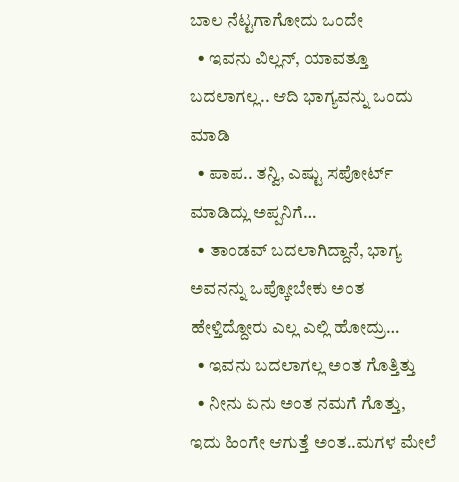ಬಾಲ ನೆಟ್ಟಗಾಗೋದು ಒಂದೇ
  • ಇವನು ವಿಲ್ಲನ್, ಯಾವತ್ತೂ ಬದಲಾಗಲ್ಲ.. ಆದಿ ಭಾಗ್ಯವನ್ನು ಒಂದು ಮಾಡಿ
  • ಪಾಪ.. ತನ್ವಿ, ಎಷ್ಟು ಸಪೋರ್ಟ್ ಮಾಡಿದ್ಲು ಅಪ್ಪನಿಗೆ…
  • ತಾಂಡವ್ ಬದಲಾಗಿದ್ದಾನೆ, ಭಾಗ್ಯ ಅವನನ್ನು ಒಪ್ಕೋಬೇಕು ಅಂತ ಹೇಳ್ತಿದ್ದೋರು ಎಲ್ಲ ಎಲ್ಲಿ ಹೋದ್ರು…
  • ಇವನು ಬದಲಾಗಲ್ಲ ಅಂತ ಗೊತ್ತಿತ್ತು
  • ನೀನು ಏನು ಅಂತ ನಮಗೆ ಗೊತ್ತು, ಇದು ಹಿಂಗೇ ಆಗುತ್ತೆ ಅಂತ..ಮಗಳ ಮೇಲೆ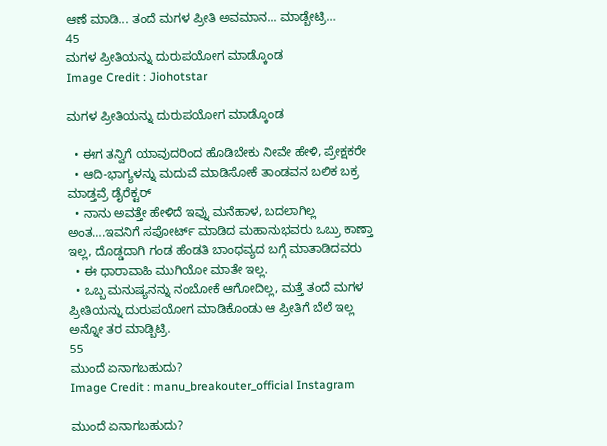ಆಣೆ ಮಾಡಿ... ತಂದೆ ಮಗಳ ಪ್ರೀತಿ ಅವಮಾನ... ಮಾಡ್ಬೇಟ್ರಿ…
45
ಮಗಳ ಪ್ರೀತಿಯನ್ನು ದುರುಪಯೋಗ ಮಾಡ್ಕೊಂಡ
Image Credit : Jiohotstar

ಮಗಳ ಪ್ರೀತಿಯನ್ನು ದುರುಪಯೋಗ ಮಾಡ್ಕೊಂಡ

  • ಈಗ ತನ್ವಿಗೆ ಯಾವುದರಿಂದ ಹೊಡಿಬೇಕು ನೀವೇ ಹೇಳಿ, ಪ್ರೇಕ್ಷಕರೇ
  • ಆದಿ-ಭಾಗ್ಯಳನ್ನು ಮದುವೆ ಮಾಡಿಸೋಕೆ ತಾಂಡವನ ಬಲಿಕ ಬಕ್ರ ಮಾಡ್ತವ್ರೆ ಡೈರೆಕ್ಟರ್
  • ನಾನು ಅವತ್ತೇ ಹೇಳಿದೆ ಇವ್ನು ಮನೆಹಾಳ, ಬದಲಾಗಿಲ್ಲ ಅಂತ….ಇವನಿಗೆ ಸಪೋರ್ಟ್ ಮಾಡಿದ ಮಹಾನುಭವರು ಒಬ್ರು ಕಾಣ್ತಾ ಇಲ್ಲ, ದೊಡ್ಡದಾಗಿ ಗಂಡ ಹೆಂಡತಿ ಬಾಂಧವ್ಯದ ಬಗ್ಗೆ ಮಾತಾಡಿದವರು
  • ಈ ಧಾರಾವಾಹಿ ಮುಗಿಯೋ ಮಾತೇ ಇಲ್ಲ.
  • ಒಬ್ಬ ಮನುಷ್ಯನನ್ನು ನಂಬೋಕೆ ಆಗೋದಿಲ್ಲ, ಮತ್ತೆ ತಂದೆ ಮಗಳ ಪ್ರೀತಿಯನ್ನು ದುರುಪಯೋಗ ಮಾಡಿಕೊಂಡು ಆ ಪ್ರೀತಿಗೆ ಬೆಲೆ ಇಲ್ಲ ಅನ್ನೋ ತರ ಮಾಡ್ಬಿಟ್ರಿ.
55
ಮುಂದೆ ಏನಾಗಬಹುದು?
Image Credit : manu_breakouter_official Instagram

ಮುಂದೆ ಏನಾಗಬಹುದು?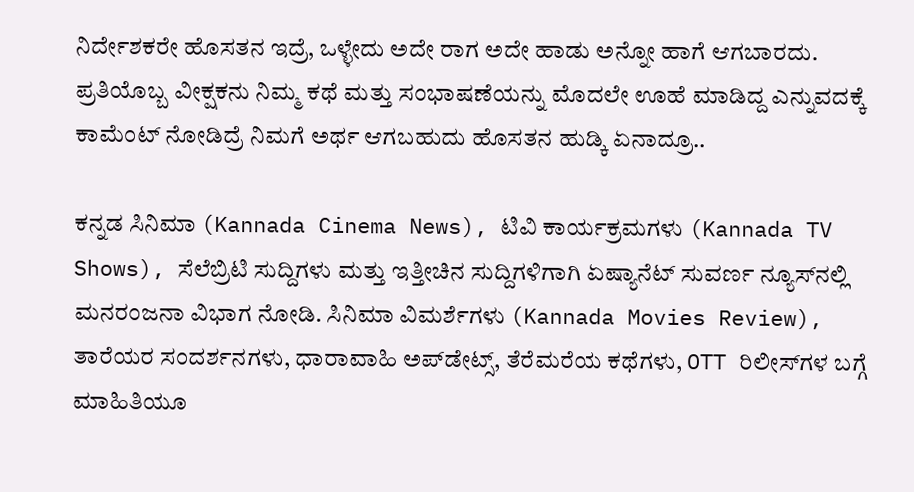ನಿರ್ದೇಶಕರೇ ಹೊಸತನ ಇದ್ರೆ, ಒಳ್ಳೇದು ಅದೇ ರಾಗ ಅದೇ ಹಾಡು ಅನ್ನೋ ಹಾಗೆ ಆಗಬಾರದು. ಪ್ರತಿಯೊಬ್ಬ ವೀಕ್ಷಕನು ನಿಮ್ಮ ಕಥೆ ಮತ್ತು ಸಂಭಾಷಣೆಯನ್ನು ಮೊದಲೇ ಊಹೆ ಮಾಡಿದ್ದ ಎನ್ನುವದಕ್ಕೆ ಕಾಮೆಂಟ್ ನೋಡಿದ್ರೆ ನಿಮಗೆ ಅರ್ಥ ಆಗಬಹುದು ಹೊಸತನ ಹುಡ್ಕಿ ಏನಾದ್ರೂ..

ಕನ್ನಡ ಸಿನಿಮಾ (Kannada Cinema News), ಟಿವಿ ಕಾರ್ಯಕ್ರಮಗಳು (Kannada TV Shows), ಸೆಲೆಬ್ರಿಟಿ ಸುದ್ದಿಗಳು ಮತ್ತು ಇತ್ತೀಚಿನ ಸುದ್ದಿಗಳಿಗಾಗಿ ಏಷ್ಯಾನೆಟ್ ಸುವರ್ಣ ನ್ಯೂಸ್‌ನಲ್ಲಿ ಮನರಂಜನಾ ವಿಭಾಗ ನೋಡಿ. ಸಿನಿಮಾ ವಿಮರ್ಶೆಗಳು (Kannada Movies Review), ತಾರೆಯರ ಸಂದರ್ಶನಗಳು, ಧಾರಾವಾಹಿ ಅಪ್‌ಡೇಟ್ಸ್‌, ತೆರೆಮರೆಯ ಕಥೆಗಳು, OTT ರಿಲೀಸ್‌ಗಳ ಬಗ್ಗೆ ಮಾಹಿತಿಯೂ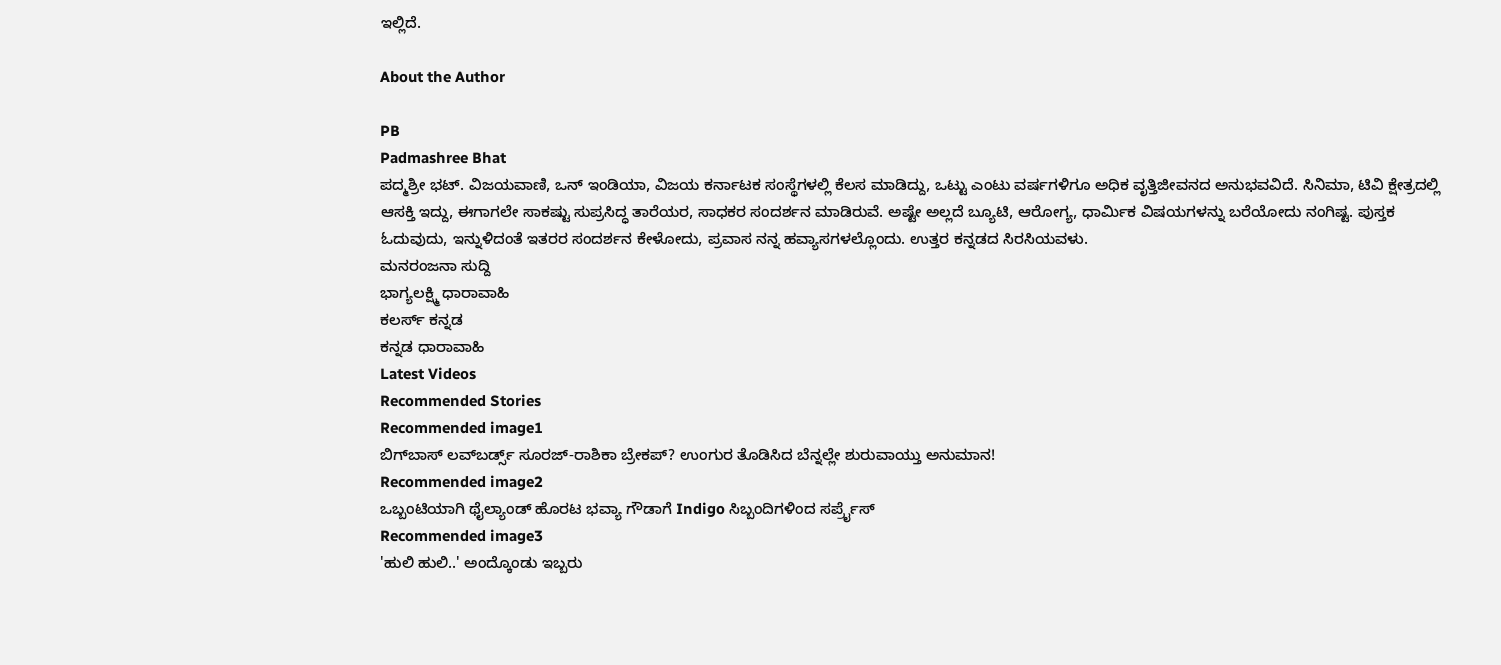ಇಲ್ಲಿದೆ.

About the Author

PB
Padmashree Bhat
ಪದ್ಮಶ್ರೀ ಭಟ್. ವಿಜಯವಾಣಿ, ಒನ್ ಇಂಡಿಯಾ, ವಿಜಯ ಕರ್ನಾಟಕ ಸಂಸ್ಥೆಗಳಲ್ಲಿ ಕೆಲಸ ಮಾಡಿದ್ದು, ಒಟ್ಟು ಎಂಟು ವರ್ಷಗಳಿಗೂ ಅಧಿಕ ವೃತ್ತಿಜೀವನದ ಅನುಭವವಿದೆ. ಸಿನಿಮಾ, ಟಿವಿ ಕ್ಷೇತ್ರದಲ್ಲಿ ಆಸಕ್ತಿ ಇದ್ದು, ಈಗಾಗಲೇ ಸಾಕಷ್ಟು ಸುಪ್ರಸಿದ್ಧ ತಾರೆಯರ, ಸಾಧಕರ ಸಂದರ್ಶನ ಮಾಡಿರುವೆ. ಅಷ್ಟೇ ಅಲ್ಲದೆ ಬ್ಯೂಟಿ, ಆರೋಗ್ಯ, ಧಾರ್ಮಿಕ ವಿಷಯಗಳನ್ನು ಬರೆಯೋದು ನಂಗಿಷ್ಟ. ಪುಸ್ತಕ ಓದುವುದು, ಇನ್ನುಳಿದಂತೆ ಇತರರ ಸಂದರ್ಶನ ಕೇಳೋದು, ಪ್ರವಾಸ ನನ್ನ ಹವ್ಯಾಸಗಳಲ್ಲೊಂದು. ಉತ್ತರ ಕನ್ನಡದ ಸಿರಸಿಯವಳು.
ಮನರಂಜನಾ ಸುದ್ದಿ
ಭಾಗ್ಯಲಕ್ಷ್ಮಿ ಧಾರಾವಾಹಿ
ಕಲರ್ಸ್ ಕನ್ನಡ
ಕನ್ನಡ ಧಾರಾವಾಹಿ
Latest Videos
Recommended Stories
Recommended image1
ಬಿಗ್‌ಬಾಸ್‌ ಲವ್‌ಬರ್ಡ್ಸ್‌ ಸೂರಜ್‌-ರಾಶಿಕಾ ಬ್ರೇಕಪ್‌? ಉಂಗುರ ತೊಡಿಸಿದ ಬೆನ್ನಲ್ಲೇ ಶುರುವಾಯ್ತು ಅನುಮಾನ!
Recommended image2
ಒಬ್ಬಂಟಿಯಾಗಿ ಥೈಲ್ಯಾಂಡ್ ಹೊರಟ ಭವ್ಯಾ ಗೌಡಾಗೆ Indigo ಸಿಬ್ಬಂದಿಗಳಿಂದ ಸರ್ಪ್ರೈಸ್
Recommended image3
'ಹುಲಿ ಹುಲಿ..' ಅಂದ್ಕೊಂಡು ಇಬ್ಬರು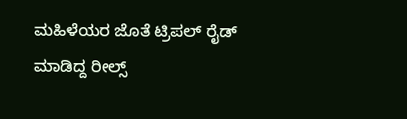ಮಹಿಳೆಯರ ಜೊತೆ ಟ್ರಿಪಲ್‌ ರೈಡ್‌ ಮಾಡಿದ್ದ ರೀಲ್ಸ್‌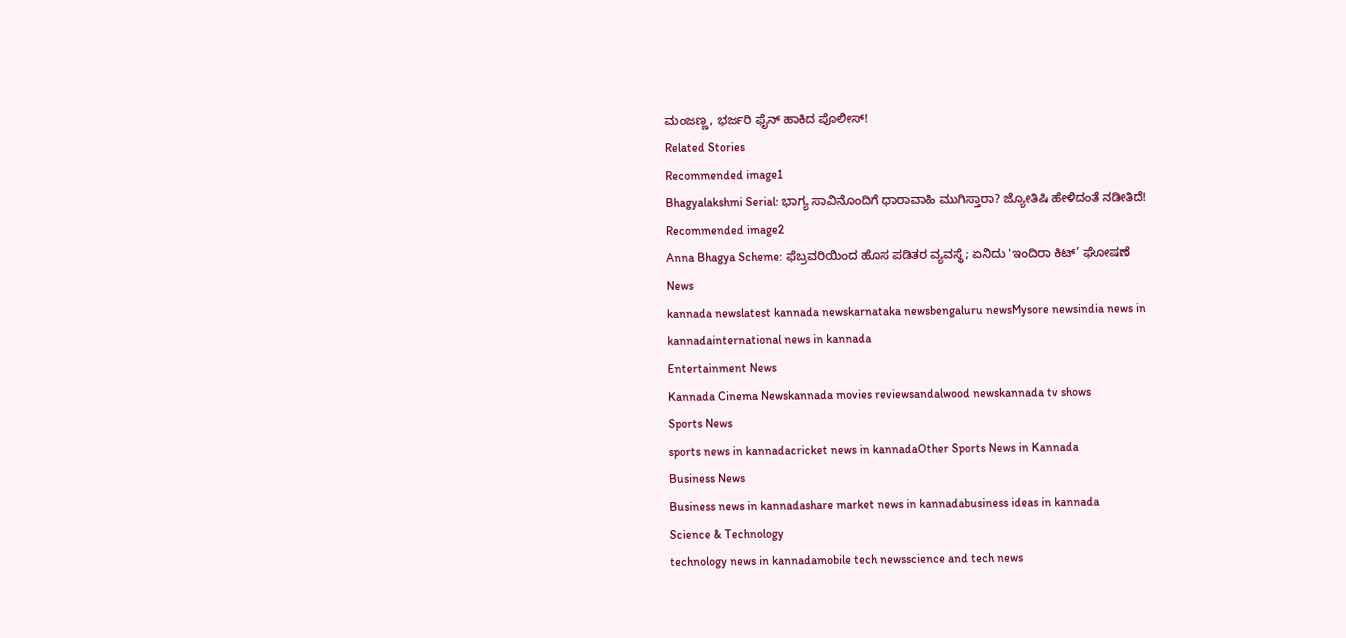ಮಂಜಣ್ಣ, ಭರ್ಜರಿ ಫೈನ್‌ ಹಾಕಿದ ಪೊಲೀಸ್‌!
Related Stories
Recommended image1
Bhagyalakshmi Serial: ಭಾಗ್ಯ ಸಾವಿನೊಂದಿಗೆ ಧಾರಾವಾಹಿ ಮುಗಿಸ್ತಾರಾ? ಜ್ಯೋತಿಷಿ ಹೇಳಿದಂತೆ ನಡೀತಿದೆ!
Recommended image2
Anna Bhagya Scheme: ಫೆಬ್ರವರಿಯಿಂದ ಹೊಸ ಪಡಿತರ ವ್ಯವಸ್ಥೆ; ಏನಿದು 'ಇಂದಿರಾ ಕಿಟ್‌’ ಘೋಷಣೆ
News
kannada newslatest kannada newskarnataka newsbengaluru newsMysore newsindia news in kannadainternational news in kannada
Entertainment News
Kannada Cinema Newskannada movies reviewsandalwood newskannada tv shows
Sports News
sports news in kannadacricket news in kannadaOther Sports News in Kannada
Business News
Business news in kannadashare market news in kannadabusiness ideas in kannada
Science & Technology
technology news in kannadamobile tech newsscience and tech news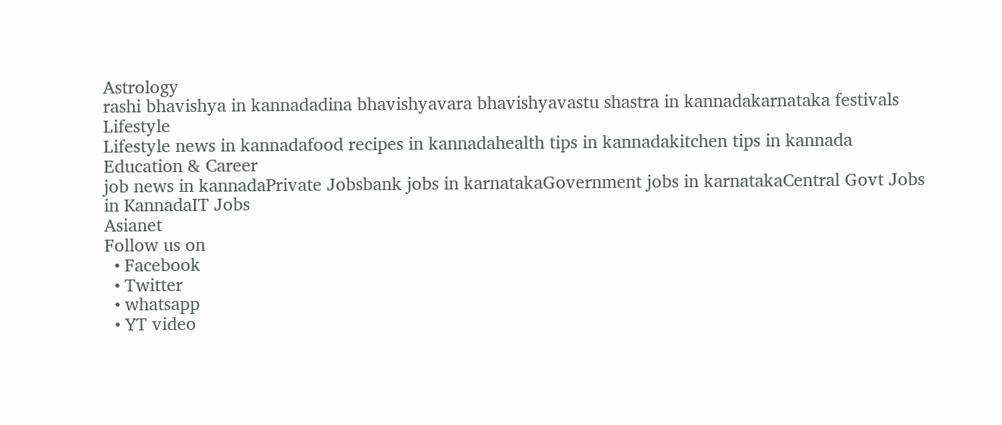Astrology
rashi bhavishya in kannadadina bhavishyavara bhavishyavastu shastra in kannadakarnataka festivals
Lifestyle
Lifestyle news in kannadafood recipes in kannadahealth tips in kannadakitchen tips in kannada
Education & Career
job news in kannadaPrivate Jobsbank jobs in karnatakaGovernment jobs in karnatakaCentral Govt Jobs in KannadaIT Jobs
Asianet
Follow us on
  • Facebook
  • Twitter
  • whatsapp
  • YT video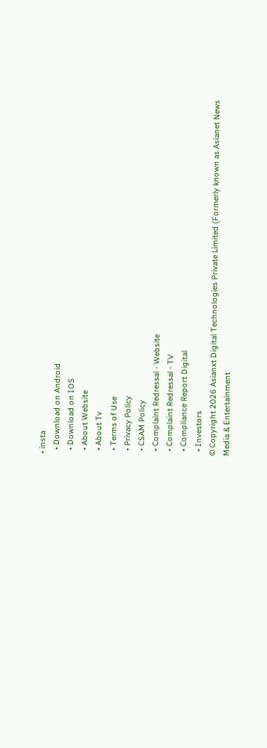• insta
  • Download on Android
  • Download on IOS
  • About Website
  • About Tv
  • Terms of Use
  • Privacy Policy
  • CSAM Policy
  • Complaint Redressal - Website
  • Complaint Redressal - TV
  • Compliance Report Digital
  • Investors
© Copyright 2026 Asianxt Digital Technologies Private Limited (Formerly known as Asianet News Media & Entertainment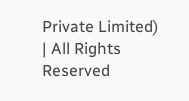Private Limited) | All Rights Reserved